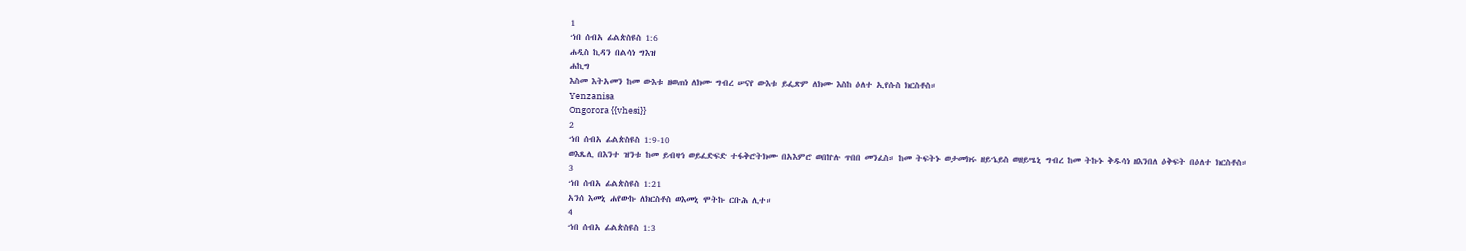1
ኀበ ሰብአ ፊልጵስዩስ 1:6
ሐዲስ ኪዳን በልሳነ ግእዝ
ሐኪግ
እስመ እትአመን ከመ ውእቱ ዘወጠነ ለክሙ ግብረ ሠናየ ውእቱ ይፌጽም ለክሙ እስከ ዕለተ ኢየሱስ ክርስቶስ።
Yenzanisa
Ongorora {{vhesi}}
2
ኀበ ሰብአ ፊልጵስዩስ 1:9-10
ወእጼሊ በእንተ ዝንቱ ከመ ይብዛኅ ወይፈድፍድ ተፋቅሮትክሙ በአእምሮ ወበኵሉ ጥበበ መንፈስ። ከመ ትፍትኑ ወታመክሩ ዘይኄይስ ወዘይሤኒ ግብረ ከመ ትኩኑ ቅዱሳነ ዘእንበለ ዕቅፍት በዕለተ ክርስቶስ።
3
ኀበ ሰብአ ፊልጵስዩስ 1:21
አንሰ እመኒ ሐየውኩ ለክርስቶስ ወእመኒ ሞትኩ ርቡሕ ሊተ።
4
ኀበ ሰብአ ፊልጵስዩስ 1:3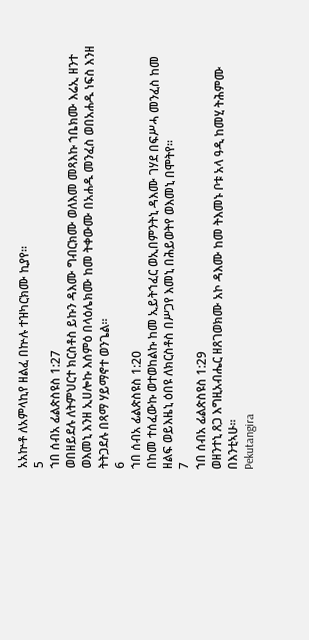አአኵቶ ለአምላኪየ ዘልፈ በኵሉ ተዝካርክሙ ኪያየ።
5
ኀበ ሰብአ ፊልጵስዩስ 1:27
ወበዘይደሉ ለትምህርተ ክርስቶስ ይኩን ዳእሙ ግብርክሙ ወለእመ መጻእኩ ኀቤክሙ እሬኢ ዘንተ ወእመኒ እንዘ ኢሀሎኩ እሰምዕ በላዕሌክሙ ከመ ትቀውሙ በአሐዱ መንፈስ ወበአሐዱ ነፍስ እንዘ ትትጋደሉ በጻማ ሃይማኖተ ወንጌል።
6
ኀበ ሰብአ ፊልጵስዩስ 1:20
በከመ ተሰፈውኩ ወተወከልኩ ከመ ኢይትኀፈር ወኢበምንትኒ ዳእሙ ገሃደ በፍሥሓ መንፈስ ከመ ዘልፍ ወይእዜኒ ዕበዩ ለክርስቶስ በሥጋየ እመኒ በሕይወትየ ወእመኒ በሞትየ።
7
ኀበ ሰብአ ፊልጵስዩስ 1:29
ወዘንተኒ ጸጋ እግዚአብሔር ዘጸገወክሙ አኮ ዳእሙ ከመ ትእመኑ ቦቱ አላ ዓዲ ከመሂ ትሕምሙ በእንቲኣሁ።
Pekutangira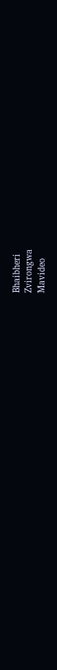Bhaibheri
Zvirongwa
Mavideo